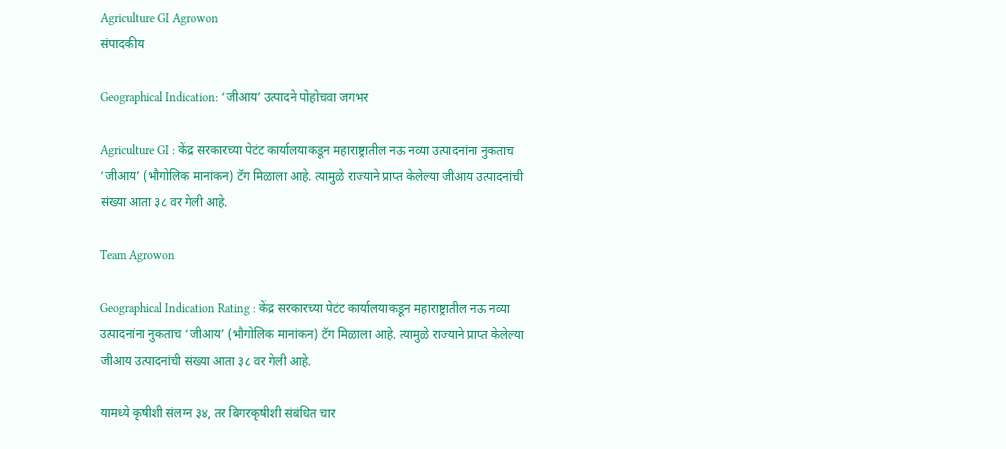Agriculture GI Agrowon
संपादकीय

Geographical Indication: ‘जीआय’ उत्पादने पोहोचवा जगभर

Agriculture GI : केंद्र सरकारच्या पेटंट कार्यालयाकडून महाराष्ट्रातील नऊ नव्या उत्पादनांना नुकताच ‘जीआय’ (भौगोलिक मानांकन) टॅग मिळाला आहे. त्यामुळे राज्याने प्राप्त केलेल्या जीआय उत्पादनांची संख्या आता ३८ वर गेली आहे.

Team Agrowon

Geographical Indication Rating : केंद्र सरकारच्या पेटंट कार्यालयाकडून महाराष्ट्रातील नऊ नव्या उत्पादनांना नुकताच ‘जीआय’ (भौगोलिक मानांकन) टॅग मिळाला आहे. त्यामुळे राज्याने प्राप्त केलेल्या जीआय उत्पादनांची संख्या आता ३८ वर गेली आहे.

यामध्ये कृषीशी संलग्न ३४, तर बिगरकृषीशी संबंधित चार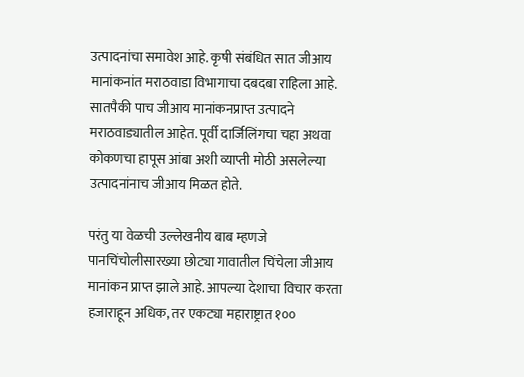उत्पादनांचा समावेश आहे. कृषी संबंधित सात जीआय मानांकनांत मराठवाडा विभागाचा दबदबा राहिला आहे. सातपैकी पाच जीआय मानांकनप्राप्त उत्पादने मराठवाड्यातील आहेत. पूर्वी दार्जिलिंगचा चहा अथवा कोकणचा हापूस आंबा अशी व्याप्ती मोठी असलेल्या उत्पादनांनाच जीआय मिळत होते.

परंतु या वेळची उल्लेखनीय बाब म्हणजे पानचिंचोलीसारख्या छोट्या गावातील चिंचेला जीआय मानांकन प्राप्त झाले आहे. आपल्या देशाचा विचार करता हजाराहून अधिक, तर एकट्या महाराष्ट्रात १००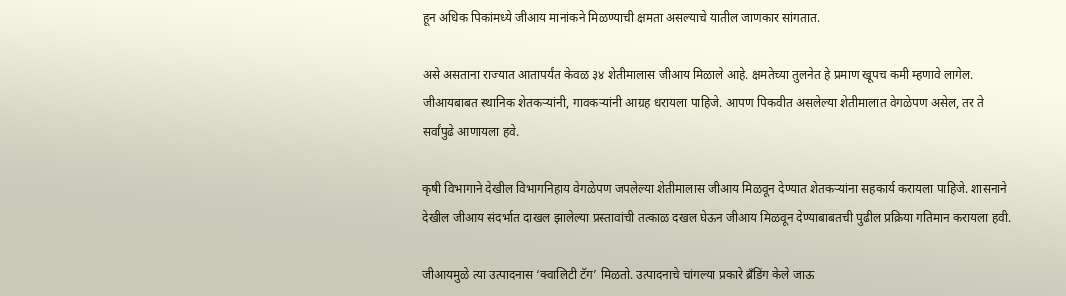हून अधिक पिकांमध्ये जीआय मानांकने मिळण्याची क्षमता असल्याचे यातील जाणकार सांगतात.

असे असताना राज्यात आतापर्यंत केवळ ३४ शेतीमालास जीआय मिळाले आहे. क्षमतेच्या तुलनेत हे प्रमाण खूपच कमी म्हणावे लागेल. जीआयबाबत स्थानिक शेतकऱ्यांनी, गावकऱ्यांनी आग्रह धरायला पाहिजे. आपण पिकवीत असलेल्या शेतीमालात वेगळेपण असेल, तर ते सर्वांपुढे आणायला हवे.

कृषी विभागाने देखील विभागनिहाय वेगळेपण जपलेल्या शेतीमालास जीआय मिळवून देण्यात शेतकऱ्यांना सहकार्य करायला पाहिजे. शासनाने देखील जीआय संदर्भात दाखल झालेल्या प्रस्तावांची तत्काळ दखल घेऊन जीआय मिळवून देण्याबाबतची पुढील प्रक्रिया गतिमान करायला हवी.

जीआयमुळे त्या उत्पादनास ‘क्वालिटी टॅग’ मिळतो. उत्पादनाचे चांगल्या प्रकारे ब्रॅंडिंग केले जाऊ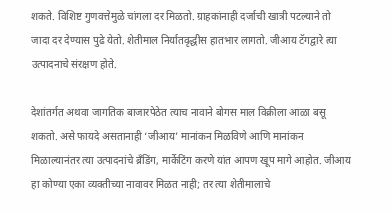शकते. विशिष्ट गुणवत्तेमुळे चांगला दर मिळतो. ग्राहकांनाही दर्जाची खात्री पटल्याने तो जादा दर देण्यास पुढे येतो. शेतीमाल निर्यातवृद्धीस हातभार लागतो. जीआय टॅगद्वारे त्या उत्पादनाचे संरक्षण होते.

देशांतर्गत अथवा जागतिक बाजारपेठेत त्याच नावाने बोगस माल विक्रीला आळा बसू शकतो. असे फायदे असतानाही ‘जीआय’ मानांकन मिळविणे आणि मानांकन मिळाल्यानंतर त्या उत्पादनांचे ब्रॅंडिंग, मार्केटिंग करणे यांत आपण खूप मागे आहोत. जीआय हा कोण्या एका व्यक्तीच्या नावावर मिळत नाही; तर त्या शेतीमालाचे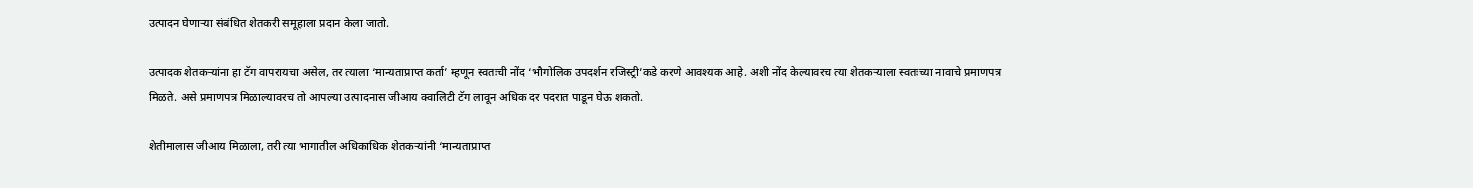उत्पादन घेणाऱ्या संबंधित शेतकरी समूहाला प्रदान केला जातो.

उत्पादक शेतकऱ्यांना हा टॅग वापरायचा असेल, तर त्याला ‘मान्यताप्राप्त कर्ता’ म्हणून स्वतःची नोंद ‘भौगोलिक उपदर्शन रजिस्ट्री’कडे करणे आवश्यक आहे. अशी नोंद केल्यावरच त्या शेतकऱ्याला स्वतःच्या नावाचे प्रमाणपत्र मिळते. असे प्रमाणपत्र मिळाल्यावरच तो आपल्या उत्पादनास जीआय क्वालिटी टॅग लावून अधिक दर पदरात पाडून घेऊ शकतो.

शेतीमालास जीआय मिळाला, तरी त्या भागातील अधिकाधिक शेतकऱ्यांनी ‘मान्यताप्राप्त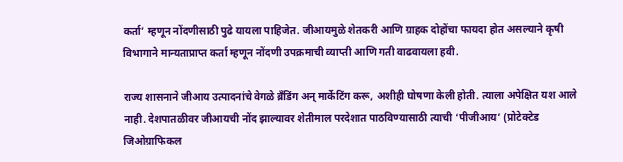कर्ता’ म्हणून नोंदणीसाठी पुढे यायला पाहिजेत. जीआयमुळे शेतकरी आणि ग्राहक दोहोंचा फायदा होत असल्याने कृषी विभागाने मान्यताप्राप्त कर्ता म्हणून नोंदणी उपक्रमाची व्याप्ती आणि गती वाढवायला हवी.

राज्य शासनाने जीआय उत्पादनांचे वेगळे ब्रॅंडिंग अन् मार्केटिंग करू, अशीही घोषणा केली होती. त्याला अपेक्षित यश आले नाही. देशपातळीवर जीआयची नोंद झाल्यावर शेतीमाल परदेशात पाठविण्यासाठी त्याची ‘पीजीआय’ (प्रोटेक्टेड जिओग्राफिकल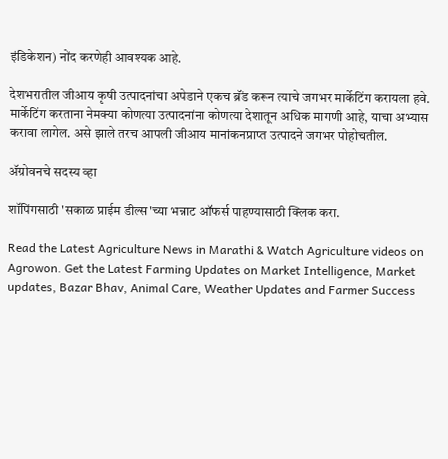इंडिकेशन) नोंद करणेही आवश्यक आहे.

देशभरातील जीआय कृषी उत्पादनांचा अपेडाने एकच ब्रॅंड करून त्याचे जगभर मार्केटिंग करायला हवे. मार्केटिंग करताना नेमक्या कोणत्या उत्पादनांना कोणत्या देशातून अधिक मागणी आहे, याचा अभ्यास करावा लागेल. असे झाले तरच आपली जीआय मानांकनप्राप्त उत्पादने जगभर पोहोचतील.

ॲग्रोवनचे सदस्य व्हा

शॉपिंगसाठी 'सकाळ प्राईम डील्स'च्या भन्नाट ऑफर्स पाहण्यासाठी क्लिक करा.

Read the Latest Agriculture News in Marathi & Watch Agriculture videos on Agrowon. Get the Latest Farming Updates on Market Intelligence, Market updates, Bazar Bhav, Animal Care, Weather Updates and Farmer Success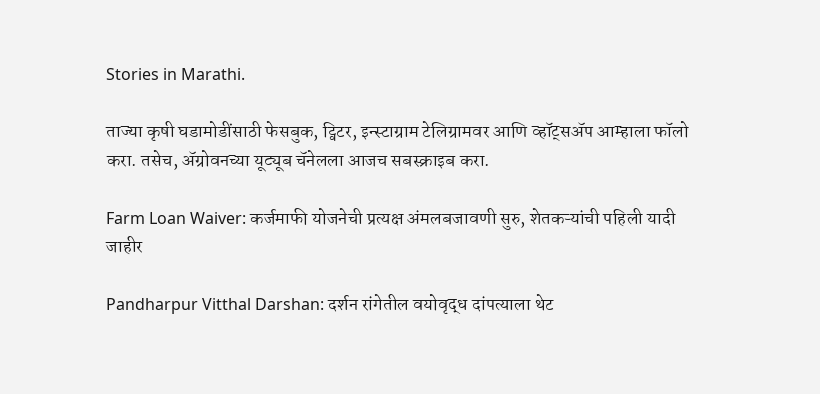Stories in Marathi.

ताज्या कृषी घडामोडींसाठी फेसबुक, ट्विटर, इन्स्टाग्राम टेलिग्रामवर आणि व्हॉट्सॲप आम्हाला फॉलो करा. तसेच, ॲग्रोवनच्या यूट्यूब चॅनेलला आजच सबस्क्राइब करा.

Farm Loan Waiver: कर्जमाफी योजनेची प्रत्यक्ष अंमलबजावणी सुरु, शेतकऱ्यांची पहिली यादी जाहीर

Pandharpur Vitthal Darshan: दर्शन रांगेतील वयोवृद्ध दांपत्याला थेट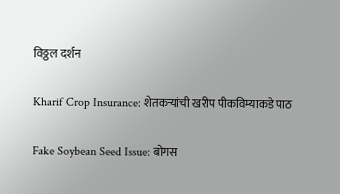विठ्ठल दर्शन

Kharif Crop Insurance: शेतकऱ्यांची खरीप पीकविम्याकडे पाठ

Fake Soybean Seed Issue: बोगस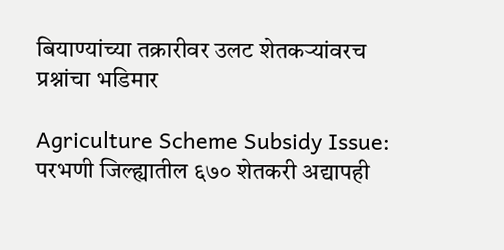बियाण्यांच्या तक्रारीवर उलट शेतकऱ्यांवरच प्रश्नांचा भडिमार

Agriculture Scheme Subsidy Issue: परभणी जिल्ह्यातील ६७० शेतकरी अद्यापही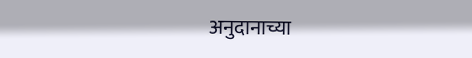अनुदानाच्या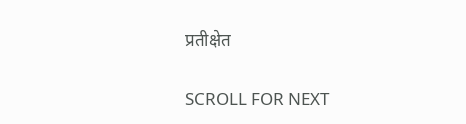प्रतीक्षेत

SCROLL FOR NEXT